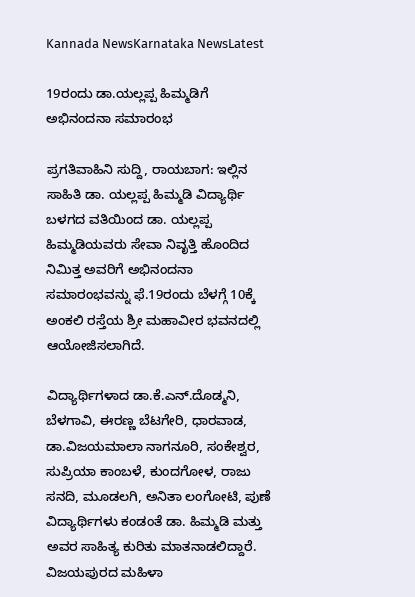Kannada NewsKarnataka NewsLatest

19ರಂದು ಡಾ.ಯಲ್ಲಪ್ಪ ಹಿಮ್ಮಡಿಗೆ ಅಭಿನಂದನಾ ಸಮಾರಂಭ

ಪ್ರಗತಿವಾಹಿನಿ ಸುದ್ದಿ, ರಾಯಬಾಗ: ಇಲ್ಲಿನ ಸಾಹಿತಿ ಡಾ. ಯಲ್ಲಪ್ಪ ಹಿಮ್ಮಡಿ ವಿದ್ಯಾರ್ಥಿ ಬಳಗದ ವತಿಯಿಂದ ಡಾ. ಯಲ್ಲಪ್ಪ ಹಿಮ್ಮಡಿಯವರು ಸೇವಾ ನಿವೃತ್ತಿ ಹೊಂದಿದ ನಿಮಿತ್ತ ಅವರಿಗೆ ಅಭಿನಂದನಾ ಸಮಾರಂಭವನ್ನು ಫೆ.19ರಂದು ಬೆಳಗ್ಗೆ 10ಕ್ಕೆ ಅಂಕಲಿ ರಸ್ತೆಯ ಶ್ರೀ ಮಹಾವೀರ ಭವನದಲ್ಲಿ ಆಯೋಜಿಸಲಾಗಿದೆ.

ವಿದ್ಯಾರ್ಥಿಗಳಾದ ಡಾ.ಕೆ.ಎನ್.ದೊಡ್ಮನಿ, ಬೆಳಗಾವಿ, ಈರಣ್ಣ ಬೆಟಗೇರಿ, ಧಾರವಾಡ, ಡಾ.ವಿಜಯಮಾಲಾ ನಾಗನೂರಿ, ಸಂಕೇಶ್ವರ, ಸುಪ್ರಿಯಾ ಕಾಂಬಳೆ, ಕುಂದಗೋಳ, ರಾಜು ಸನದಿ, ಮೂಡಲಗಿ, ಅನಿತಾ ಲಂಗೋಟಿ, ಪುಣೆ ವಿದ್ಯಾರ್ಥಿಗಳು ಕಂಡಂತೆ ಡಾ. ಹಿಮ್ಮಡಿ ಮತ್ತು ಅವರ ಸಾಹಿತ್ಯ ಕುರಿತು ಮಾತನಾಡಲಿದ್ದಾರೆ. ವಿಜಯಪುರದ ಮಹಿಳಾ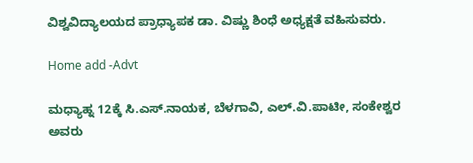ವಿಶ್ವವಿದ್ಯಾಲಯದ ಪ್ರಾಧ್ಯಾಪಕ ಡಾ. ವಿಷ್ಣು ಶಿಂಧೆ ಅಧ್ಯಕ್ಷತೆ ವಹಿಸುವರು.

Home add -Advt

ಮಧ್ಯಾಹ್ನ 12ಕ್ಕೆ ಸಿ.ಎಸ್.ನಾಯಕ, ಬೆಳಗಾವಿ, ಎಲ್.ವಿ.ಪಾಟೀ, ಸಂಕೇಶ್ವರ ಅವರು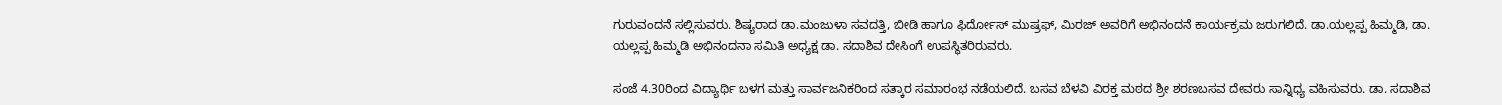ಗುರುವಂದನೆ ಸಲ್ಲಿಸುವರು. ಶಿಷ್ಯರಾದ ಡಾ.ಮಂಜುಳಾ ಸವದತ್ತಿ, ಬೀಡಿ ಹಾಗೂ ಫಿರ್ದೋಸ್ ಮುಷ್ರಫ್, ಮಿರಜ್ ಅವರಿಗೆ ಅಭಿನಂದನೆ ಕಾರ್ಯಕ್ರಮ ಜರುಗಲಿದೆ. ಡಾ.ಯಲ್ಲಪ್ಪ ಹಿಮ್ಮಡಿ, ಡಾ. ಯಲ್ಲಪ್ಪ ಹಿಮ್ಮಡಿ ಅಭಿನಂದನಾ ಸಮಿತಿ ಅಧ್ಯಕ್ಷ ಡಾ. ಸದಾಶಿವ ದೇಸಿಂಗೆ ಉಪಸ್ಥಿತರಿರುವರು.

ಸಂಜೆ 4.30ರಿಂದ ವಿದ್ಯಾರ್ಥಿ ಬಳಗ ಮತ್ತು ಸಾರ್ವಜನಿಕರಿಂದ ಸತ್ಕಾರ ಸಮಾರಂಭ ನಡೆಯಲಿದೆ. ಬಸವ ಬೆಳವಿ ವಿರಕ್ತ ಮಠದ ಶ್ರೀ ಶರಣಬಸವ ದೇವರು ಸಾನ್ನಿಧ್ಯ ವಹಿಸುವರು. ಡಾ. ಸದಾಶಿವ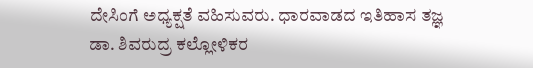ದೇಸಿಂಗೆ ಅಧ್ಯಕ್ಷತೆ ವಹಿಸುವರು. ಧಾರವಾಡದ ಇತಿಹಾಸ ತಜ್ಞ ಡಾ. ಶಿವರುದ್ರ ಕಲ್ಲೋಳಿಕರ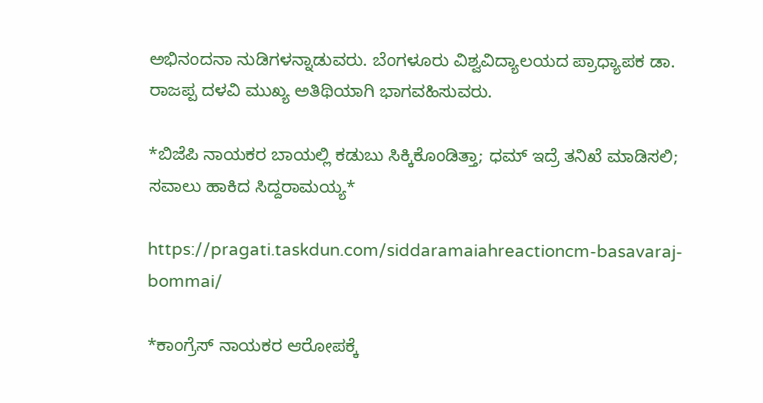ಅಭಿನಂದನಾ ನುಡಿಗಳನ್ನಾಡುವರು. ಬೆಂಗಳೂರು ವಿಶ್ವವಿದ್ಯಾಲಯದ ಪ್ರಾಧ್ಯಾಪಕ ಡಾ. ರಾಜಪ್ಪ ದಳವಿ ಮುಖ್ಯ ಅತಿಥಿಯಾಗಿ ಭಾಗವಹಿಸುವರು.

*ಬಿಜೆಪಿ ನಾಯಕರ ಬಾಯಲ್ಲಿ ಕಡುಬು ಸಿಕ್ಕಿಕೊಂಡಿತ್ತಾ; ಧಮ್ ಇದ್ರೆ ತನಿಖೆ ಮಾಡಿಸಲಿ; ಸವಾಲು ಹಾಕಿದ ಸಿದ್ದರಾಮಯ್ಯ*

https://pragati.taskdun.com/siddaramaiahreactioncm-basavaraj-bommai/

*ಕಾಂಗ್ರೆಸ್ ನಾಯಕರ ಆರೋಪಕ್ಕೆ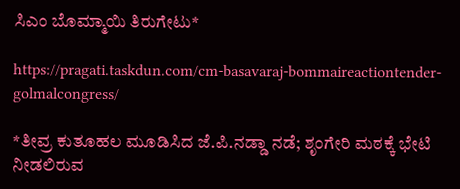ಸಿಎಂ ಬೊಮ್ಮಾಯಿ ತಿರುಗೇಟು*

https://pragati.taskdun.com/cm-basavaraj-bommaireactiontender-golmalcongress/

*ತೀವ್ರ ಕುತೂಹಲ ಮೂಡಿಸಿದ ಜೆ.ಪಿ.ನಡ್ಡಾ ನಡೆ; ಶೃಂಗೇರಿ ಮಠಕ್ಕೆ ಭೇಟಿ ನೀಡಲಿರುವ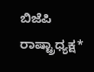ಬಿಜೆಪಿ ರಾಷ್ಟ್ರಾಧ್ಯಕ್ಷ*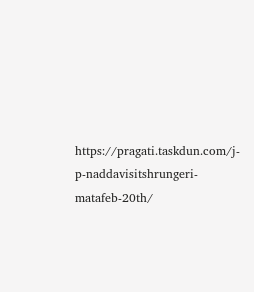https://pragati.taskdun.com/j-p-naddavisitshrungeri-matafeb-20th/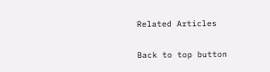Related Articles

Back to top button